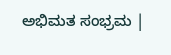ಅಭಿಮತ ಸಂಭ್ರಮ |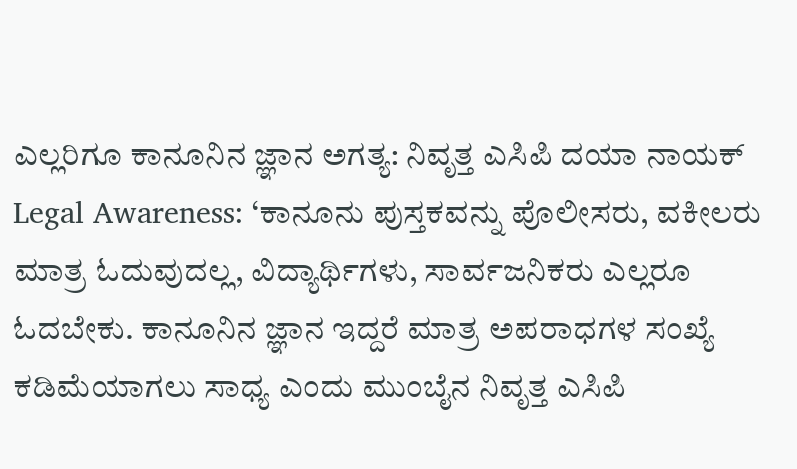ಎಲ್ಲರಿಗೂ ಕಾನೂನಿನ ಜ್ಞಾನ ಅಗತ್ಯ: ನಿವೃತ್ತ ಎಸಿಪಿ ದಯಾ ನಾಯಕ್
Legal Awareness: ‘ಕಾನೂನು ಪುಸ್ತಕವನ್ನು ಪೊಲೀಸರು, ವಕೀಲರು ಮಾತ್ರ ಓದುವುದಲ್ಲ, ವಿದ್ಯಾರ್ಥಿಗಳು, ಸಾರ್ವಜನಿಕರು ಎಲ್ಲರೂ ಓದಬೇಕು. ಕಾನೂನಿನ ಜ್ಞಾನ ಇದ್ದರೆ ಮಾತ್ರ ಅಪರಾಧಗಳ ಸಂಖ್ಯೆ ಕಡಿಮೆಯಾಗಲು ಸಾಧ್ಯ ಎಂದು ಮುಂಬೈನ ನಿವೃತ್ತ ಎಸಿಪಿ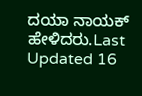ದಯಾ ನಾಯಕ್ ಹೇಳಿದರು.Last Updated 16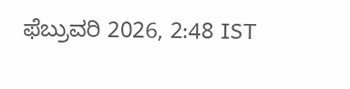ಫೆಬ್ರುವರಿ 2026, 2:48 IST